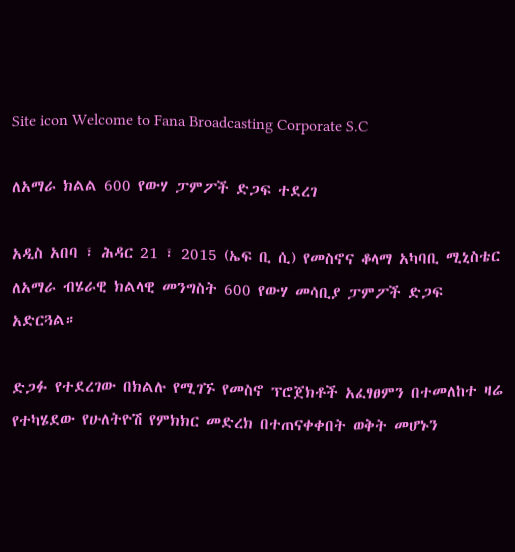Site icon Welcome to Fana Broadcasting Corporate S.C

ለአማራ ክልል 600 የውሃ ፓምፖች ድጋፍ ተደረገ

አዲስ አበባ ፣ ሕዳር 21 ፣ 2015 (ኤፍ ቢ ሲ) የመስኖና ቆላማ አካባቢ ሚኒስቴር ለአማራ ብሄራዊ ክልላዊ መንግስት 600 የውሃ መሳቢያ ፓምፖች ድጋፍ አድርጓል።

ድጋፉ የተደረገው በክልሉ የሚገኙ የመስኖ ፕሮጀክቶች አፈፃፀምን በተመለከተ ዛሬ የተካሄደው የሁለትዮሽ የምክክር መድረክ በተጠናቀቀበት ወቅት መሆኑን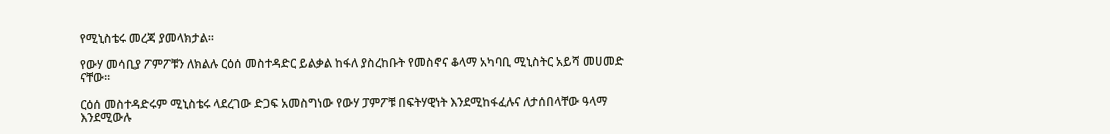የሚኒስቴሩ መረጃ ያመላክታል።

የውሃ መሳቢያ ፖምፖቹን ለክልሉ ርዕሰ መስተዳድር ይልቃል ከፋለ ያስረከቡት የመስኖና ቆላማ አካባቢ ሚኒስትር አይሻ መሀመድ ናቸው።

ርዕሰ መስተዳድሩም ሚኒስቴሩ ላደረገው ድጋፍ አመስግነው የውሃ ፓምፖቹ በፍትሃዊነት እንደሚከፋፈሉና ለታሰበላቸው ዓላማ እንደሚውሉ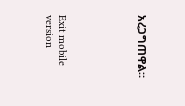አረጋግጠዋል።





Exit mobile version